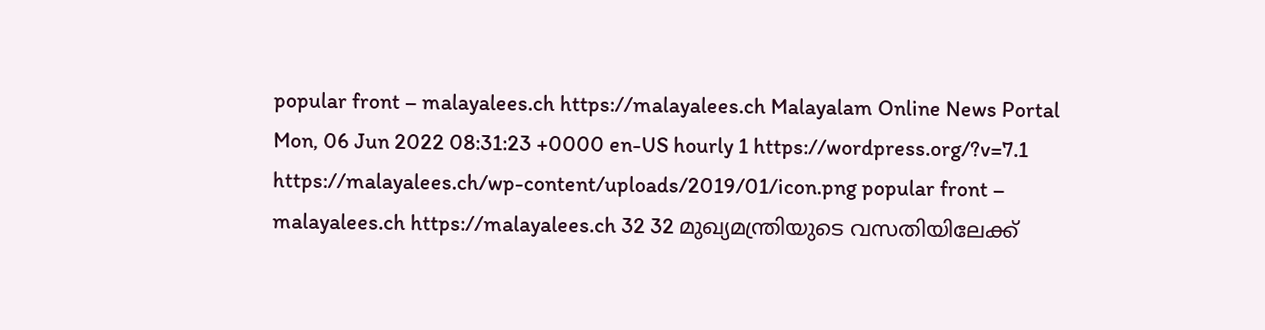popular front – malayalees.ch https://malayalees.ch Malayalam Online News Portal Mon, 06 Jun 2022 08:31:23 +0000 en-US hourly 1 https://wordpress.org/?v=7.1 https://malayalees.ch/wp-content/uploads/2019/01/icon.png popular front – malayalees.ch https://malayalees.ch 32 32 മുഖ്യമന്ത്രിയുടെ വസതിയിലേക്ക്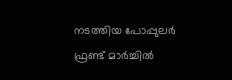നടത്തിയ പോപ്പുലർ ഫ്രണ്ട് മാർച്ചിൽ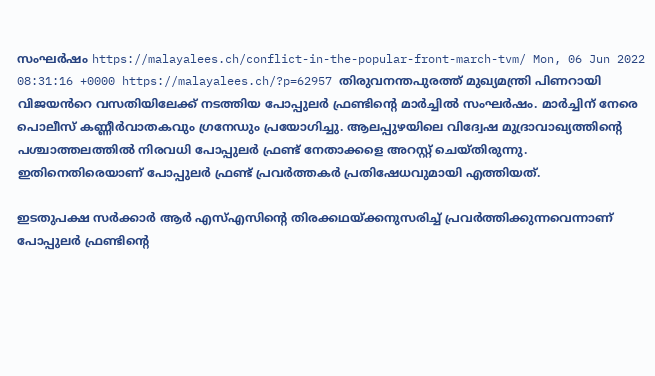സംഘർഷം https://malayalees.ch/conflict-in-the-popular-front-march-tvm/ Mon, 06 Jun 2022 08:31:16 +0000 https://malayalees.ch/?p=62957 തിരുവനന്തപുരത്ത് മുഖ്യമന്ത്രി പിണറായി വിജയൻറെ വസതിയിലേക്ക് നടത്തിയ പോപ്പുലർ ഫ്രണ്ടിന്റെ മാർച്ചിൽ സംഘർഷം. മാർച്ചിന് നേരെ പൊലീസ് കണ്ണീർവാതകവും ഗ്രനേഡും പ്രയോഗിച്ചു. ആലപ്പുഴയിലെ വിദ്വേഷ മുദ്രാവാഖ്യത്തിന്റെ പശ്ചാത്തലത്തിൽ നിരവധി പോപ്പുലർ ഫ്രണ്ട് നേതാക്കളെ അറസ്റ്റ് ചെയ്തിരുന്നു. ഇതിനെതിരെയാണ് പോപ്പുലർ ഫ്രണ്ട് പ്രവർത്തകർ പ്രതിഷേധവുമായി എത്തിയത്.

ഇടതുപക്ഷ സർക്കാർ ആർ എസ്എസിന്റെ തിരക്കഥയ്ക്കനുസരിച്ച് പ്രവർത്തിക്കുന്നവെന്നാണ് പോപ്പുലർ ഫ്രണ്ടിന്റെ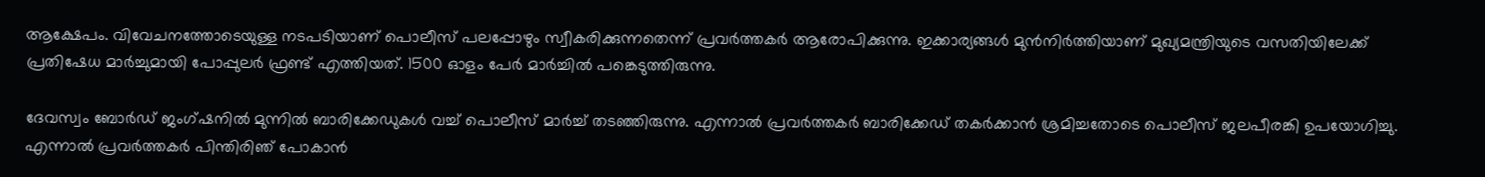ആക്ഷേപം. വിവേചനത്തോടെയുള്ള നടപടിയാണ് പൊലീസ് പലപ്പോഴും സ്വീകരിക്കുന്നതെന്ന് പ്രവർത്തകർ ആരോപിക്കുന്നു. ഇക്കാര്യങ്ങൾ മുൻനിർത്തിയാണ് മുഖ്യമന്ത്രിയുടെ വസതിയിലേക്ക് പ്രതിഷേധ മാർച്ചുമായി പോപ്പുലർ ഫ്രണ്ട് എത്തിയത്. 1500 ഓളം പേർ മാർച്ചിൽ പങ്കെടുത്തിരുന്നു.

ദേവസ്വം ബോർഡ് ജംഗ്‌ഷനിൽ മുന്നിൽ ബാരിക്കേഡുകൾ വച്ച് പൊലീസ് മാർച്ച് തടഞ്ഞിരുന്നു. എന്നാൽ പ്രവർത്തകർ ബാരിക്കേഡ് തകർക്കാൻ ശ്രമിച്ചതോടെ പൊലീസ് ജലപീരങ്കി ഉപയോഗിച്ചു. എന്നാൽ പ്രവർത്തകർ പിന്തിരിഞ് പോകാൻ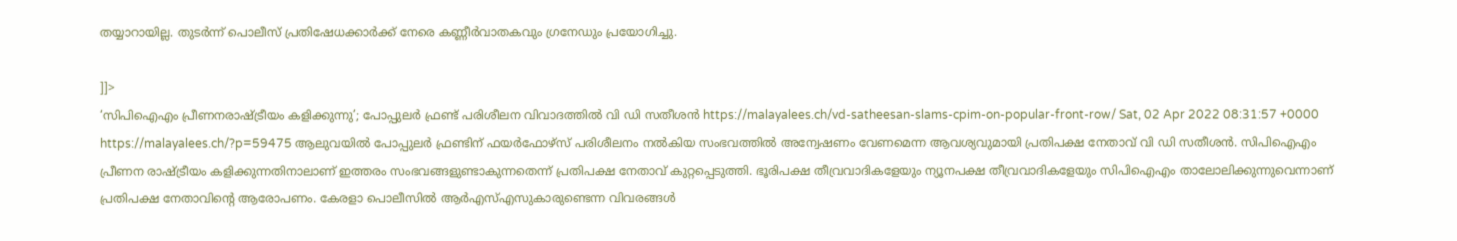തയ്യാറായില്ല. തുടർന്ന് പൊലീസ് പ്രതിഷേധക്കാർക്ക് നേരെ കണ്ണീർവാതകവും ഗ്രനേഡും പ്രയോഗിച്ചു.

]]>
‘സിപിഐഎം പ്രീണനരാഷ്ട്രീയം കളിക്കുന്നു’; പോപ്പുലര്‍ ഫ്രണ്ട് പരിശീലന വിവാദത്തില്‍ വി ഡി സതീശന്‍ https://malayalees.ch/vd-satheesan-slams-cpim-on-popular-front-row/ Sat, 02 Apr 2022 08:31:57 +0000 https://malayalees.ch/?p=59475 ആലുവയില്‍ പോപ്പുലര്‍ ഫ്രണ്ടിന് ഫയര്‍ഫോഴ്‌സ് പരിശീലനം നല്‍കിയ സംഭവത്തില്‍ അന്വേഷണം വേണമെന്ന ആവശ്യവുമായി പ്രതിപക്ഷ നേതാവ് വി ഡി സതീശന്‍. സിപിഐഎം പ്രീണന രാഷ്ട്രീയം കളിക്കുന്നതിനാലാണ് ഇത്തരം സംഭവങ്ങളുണ്ടാകുന്നതെന്ന് പ്രതിപക്ഷ നേതാവ് കുറ്റപ്പെടുത്തി. ഭൂരിപക്ഷ തീവ്രവാദികളേയും ന്യൂനപക്ഷ തീവ്രവാദികളേയും സിപിഐഎം താലോലിക്കുന്നുവെന്നാണ് പ്രതിപക്ഷ നേതാവിന്റെ ആരോപണം. കേരളാ പൊലീസില്‍ ആര്‍എസ്എസുകാരുണ്ടെന്ന വിവരങ്ങള്‍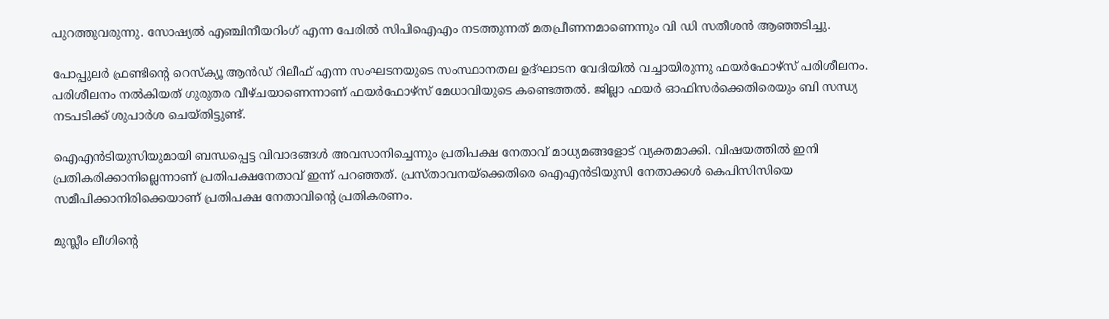പുറത്തുവരുന്നു. സോഷ്യല്‍ എഞ്ചിനീയറിംഗ് എന്ന പേരില്‍ സിപിഐഎം നടത്തുന്നത് മതപ്രീണനമാണെന്നും വി ഡി സതീശന്‍ ആഞ്ഞടിച്ചു.

പോപ്പുലര്‍ ഫ്രണ്ടിന്റെ റെസ്‌ക്യൂ ആന്‍ഡ് റിലീഫ് എന്ന സംഘടനയുടെ സംസ്ഥാനതല ഉദ്ഘാടന വേദിയില്‍ വച്ചായിരുന്നു ഫയര്‍ഫോഴ്‌സ് പരിശീലനം. പരിശീലനം നല്‍കിയത് ഗുരുതര വീഴ്ചയാണെന്നാണ് ഫയര്‍ഫോഴ്‌സ് മേധാവിയുടെ കണ്ടെത്തല്‍. ജില്ലാ ഫയര്‍ ഓഫിസര്‍ക്കെതിരെയും ബി സന്ധ്യ നടപടിക്ക് ശുപാര്‍ശ ചെയ്തിട്ടുണ്ട്.

ഐഎന്‍ടിയുസിയുമായി ബന്ധപ്പെട്ട വിവാദങ്ങള്‍ അവസാനിച്ചെന്നും പ്രതിപക്ഷ നേതാവ് മാധ്യമങ്ങളോട് വ്യക്തമാക്കി. വിഷയത്തില്‍ ഇനി പ്രതികരിക്കാനില്ലെന്നാണ് പ്രതിപക്ഷനേതാവ് ഇന്ന് പറഞ്ഞത്. പ്രസ്താവനയ്‌ക്കെതിരെ ഐഎന്‍ടിയുസി നേതാക്കള്‍ കെപിസിസിയെ സമീപിക്കാനിരിക്കെയാണ് പ്രതിപക്ഷ നേതാവിന്റെ പ്രതികരണം.

മുസ്ലീം ലീഗിന്റെ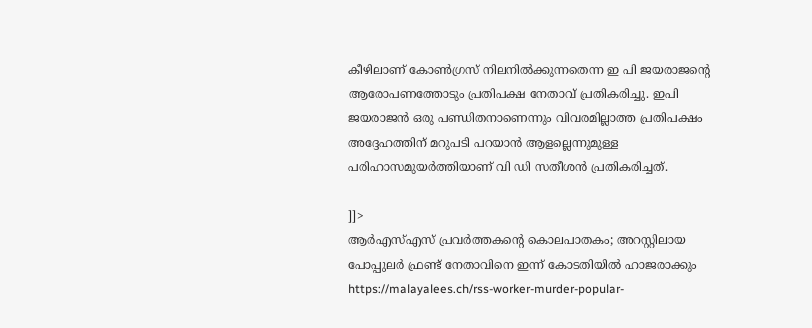കീഴിലാണ് കോണ്‍ഗ്രസ് നിലനില്‍ക്കുന്നതെന്ന ഇ പി ജയരാജന്റെ ആരോപണത്തോടും പ്രതിപക്ഷ നേതാവ് പ്രതികരിച്ചു. ഇപി ജയരാജന്‍ ഒരു പണ്ഡിതനാണെന്നും വിവരമില്ലാത്ത പ്രതിപക്ഷം അദ്ദേഹത്തിന് മറുപടി പറയാന്‍ ആളല്ലെന്നുമുള്ള പരിഹാസമുയര്‍ത്തിയാണ് വി ഡി സതീശന്‍ പ്രതികരിച്ചത്.

]]>
ആർഎസ്എസ് പ്രവർത്തകന്റെ കൊലപാതകം; അറസ്റ്റിലായ പോപ്പുലർ ഫ്രണ്ട് നേതാവിനെ ഇന്ന് കോടതിയിൽ ഹാജരാക്കും https://malayalees.ch/rss-worker-murder-popular-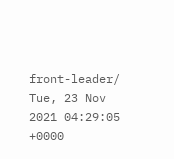front-leader/ Tue, 23 Nov 2021 04:29:05 +0000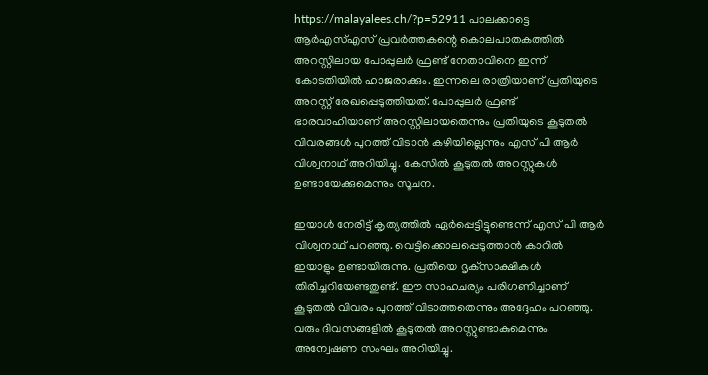https://malayalees.ch/?p=52911 പാലക്കാട്ടെ ആർഎസ്എസ് പ്രവർത്തകന്റെ കൊലപാതകത്തിൽ അറസ്റ്റിലായ പോപ്പുലർ ഫ്രണ്ട് നേതാവിനെ ഇന്ന് കോടതിയിൽ ഹാജരാക്കും. ഇന്നലെ രാത്രിയാണ് പ്രതിയുടെ അറസ്റ്റ് രേഖപ്പെടുത്തിയത്. പോപ്പുലർ ഫ്രണ്ട്‌ ഭാരവാഹിയാണ് അറസ്റ്റിലായതെന്നും പ്രതിയുടെ കൂടുതൽ വിവരങ്ങൾ പുറത്ത് വിടാൻ കഴിയില്ലെന്നും എസ് പി ആർ വിശ്വനാഥ് അറിയിച്ചു. കേസിൽ കൂടുതൽ അറസ്റ്റുകൾ ഉണ്ടായേക്കുമെന്നും സൂചന.

ഇയാൾ നേരിട്ട് കൃത്യത്തിൽ ഏർപ്പെട്ടിട്ടുണ്ടെന്ന് എസ് പി ആർ വിശ്വനാഥ് പറഞ്ഞു. വെട്ടിക്കൊലപ്പെടുത്താൻ കാറിൽ ഇയാളും ഉണ്ടായിരുന്നു. പ്രതിയെ ദൃക്‌സാക്ഷികൾ തിരിച്ചറിയേണ്ടതുണ്ട്. ഈ സാഹചര്യം പരിഗണിച്ചാണ് കൂടുതൽ വിവരം പുറത്ത് വിടാത്തതെന്നും അദ്ദേഹം പറഞ്ഞു. വരും ദിവസങ്ങളിൽ കൂടുതൽ അറസ്റ്റുണ്ടാകുമെന്നും അന്വേഷണ സംഘം അറിയിച്ചു.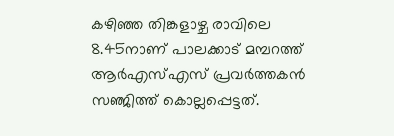കഴിഞ്ഞ തിങ്കളാഴ്ച രാവിലെ 8.45നാണ് പാലക്കാട് മമ്പറത്ത് ആർഎസ്എസ് പ്രവർത്തകൻ സഞ്ജിത്ത് കൊല്ലപ്പെട്ടത്.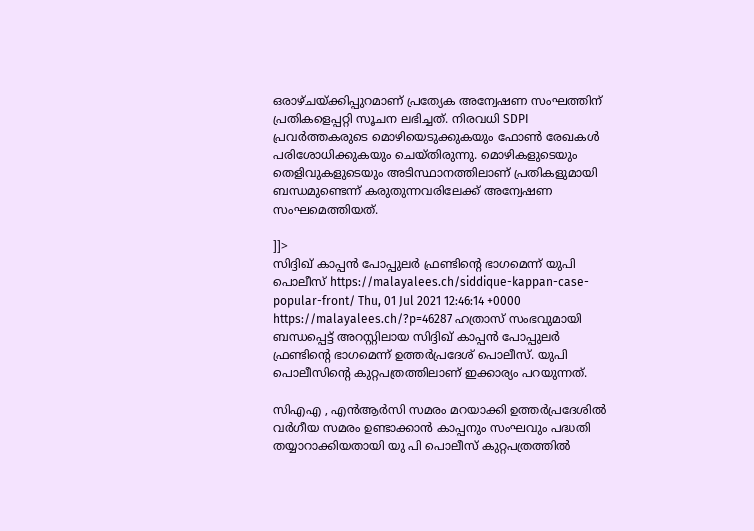ഒരാഴ്ചയ്ക്കിപ്പുറമാണ് പ്രത്യേക അന്വേഷണ സംഘത്തിന് പ്രതികളെപ്പറ്റി സൂചന ലഭിച്ചത്. നിരവധി SDPI പ്രവർത്തകരുടെ മൊഴിയെടുക്കുകയും ഫോൺ രേഖകൾ പരിശോധിക്കുകയും ചെയ്തിരുന്നു. മൊഴികളുടെയും തെളിവുകളുടെയും അടിസ്ഥാനത്തിലാണ് പ്രതികളുമായി ബന്ധമുണ്ടെന്ന് കരുതുന്നവരിലേക്ക് അന്വേഷണ സംഘമെത്തിയത്.

]]>
സിദ്ദിഖ് കാപ്പൻ പോപ്പുലർ ഫ്രണ്ടിന്റെ ഭാഗമെന്ന് യുപി പൊലീസ് https://malayalees.ch/siddique-kappan-case-popular-front/ Thu, 01 Jul 2021 12:46:14 +0000 https://malayalees.ch/?p=46287 ഹത്രാസ് സംഭവുമായി ബന്ധപ്പെട്ട് അറസ്റ്റിലായ സിദ്ദിഖ് കാപ്പൻ പോപ്പുലർ ഫ്രണ്ടിന്റെ ഭാഗമെന്ന് ഉത്തർപ്രദേശ് പൊലീസ്. യുപി പൊലീസിന്റെ കുറ്റപത്രത്തിലാണ് ഇക്കാര്യം പറയുന്നത്.

സിഎഎ , എൻആർസി സമരം മറയാക്കി ഉത്തർപ്രദേശിൽ വർഗീയ സമരം ഉണ്ടാക്കാൻ കാപ്പനും സംഘവും പദ്ധതി തയ്യാറാക്കിയതായി യു പി പൊലീസ് കുറ്റപത്രത്തിൽ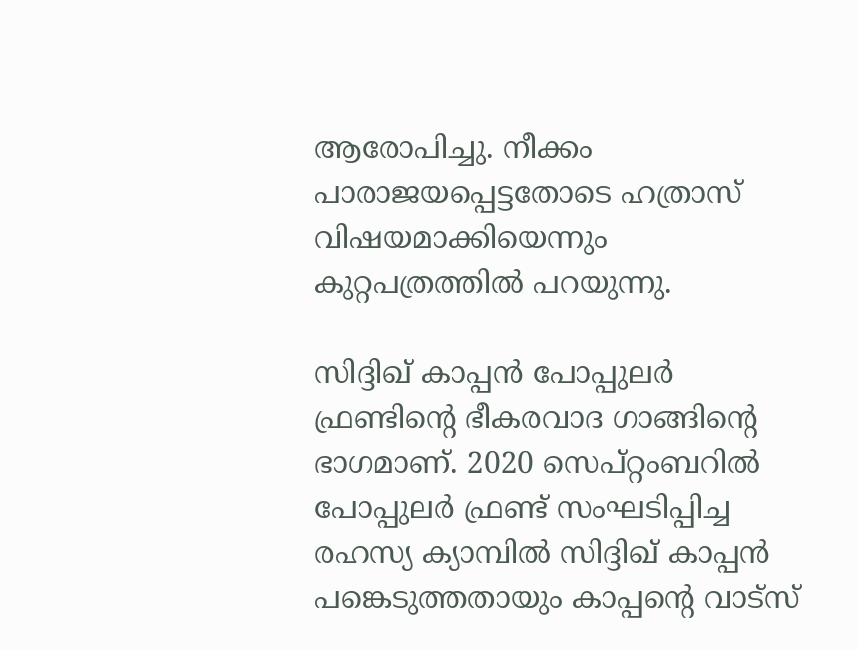ആരോപിച്ചു. നീക്കം പാരാജയപ്പെട്ടതോടെ ഹത്രാസ് വിഷയമാക്കിയെന്നും കുറ്റപത്രത്തിൽ പറയുന്നു.

സിദ്ദിഖ് കാപ്പൻ പോപ്പുലർ ഫ്രണ്ടിന്റെ ഭീകരവാദ ഗാങ്ങിന്റെ ഭാഗമാണ്. 2020 സെപ്റ്റംബറിൽ പോപ്പുലർ ഫ്രണ്ട് സംഘടിപ്പിച്ച രഹസ്യ ക്യാമ്പിൽ സിദ്ദിഖ് കാപ്പൻ പങ്കെടുത്തതായും കാപ്പന്റെ വാട്സ്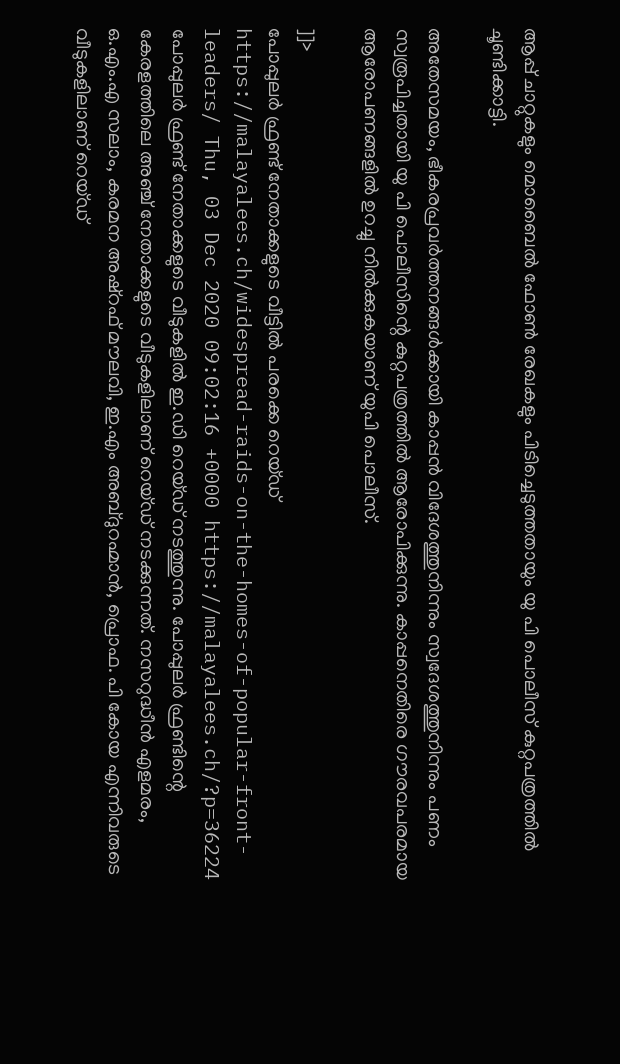ആപ്പ് ചാറ്റുകളും മൊബൈൽ ഫോൺ രേഖകളും പിടിച്ചെടുത്തതായും യു പി പൊലീസ് കുറ്റപത്രത്തിൽ ചൂണ്ടിക്കാട്ടി.

അതേസമയം, ഭീകരപ്രവർത്തനങ്ങൾക്കായി കാപ്പൻ വിദേശത്തുനിന്നും സ്വദേശത്തുനിന്നും പണം സ്വരൂപിച്ചതായി യു പി പൊലീസിന്റെ കുറ്റപത്രത്തിൽ ആരോപിക്കുന്നു. കാപ്പനെതിരെ ഗൗരവപരമായ ആരോപണങ്ങളിൽ ഉറച്ചു നിൽക്കുകയാണ് യുപി പൊലീസ്.

]]>
പോപ്പുലർ ഫ്രണ്ട് നേതാക്കളുടെ വീട്ടില്‍ പരക്കെ റെയ്ഡ് https://malayalees.ch/widespread-raids-on-the-homes-of-popular-front-leaders/ Thu, 03 Dec 2020 09:02:16 +0000 https://malayalees.ch/?p=36224 പോപ്പുലർ ഫ്രണ്ട് നേതാക്കളുടെ വീടുകളില്‍ ഇ.ഡി റെയ്ഡ് നടത്തുന്നു. പോപ്പുലർ ഫ്രണ്ടിന്റെ കേരളത്തിലെ അഞ്ച് നേതാക്കളുടെ വീടുകളിലാണ് റെയ്ഡ് നടക്കുന്നത്. നസറുദ്ധീൻ എളമരം, ഒ.എം.എ സലാം, കരമന അഷ്റഫ് മൗലവി, ഇ.എം അബ്ദുറഹ്മാന്‍, പ്രൊഫ. പി കോയ എന്നിവരുടെ വീടുകളിലാണ് റെയ്ഡ്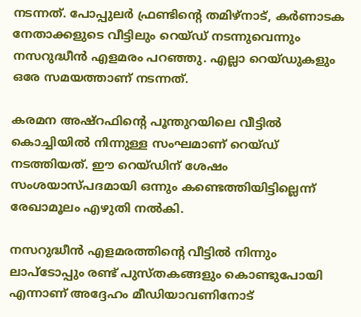നടന്നത്. പോപ്പുലര്‍ ഫ്രണ്ടിന്റെ തമിഴ്നാട്, കര്‍ണാടക നേതാക്കളുടെ വീട്ടിലും റെയ്ഡ് നടന്നുവെന്നും നസറുദ്ധീൻ എളമരം പറഞ്ഞു. എല്ലാ റെയ്ഡുകളും ഒരേ സമയത്താണ് നടന്നത്.

കരമന അഷ്റഫിന്‍റെ പൂന്തുറയിലെ വീട്ടില്‍ കൊച്ചിയിൽ നിന്നുള്ള സംഘമാണ് റെയ്ഡ് നടത്തിയത്. ഈ റെയ്ഡിന് ശേഷം സംശയാസ്പദമായി ഒന്നും കണ്ടെത്തിയിട്ടില്ലെന്ന് രേഖാമൂലം എഴുതി നല്‍കി.

നസറുദ്ധീന്‍ എളമരത്തിന്‍റെ വീട്ടില്‍ നിന്നും ലാപ്ടോപ്പും രണ്ട് പുസ്തകങ്ങളും കൊണ്ടുപോയി എന്നാണ് അദ്ദേഹം മീഡിയാവണിനോട്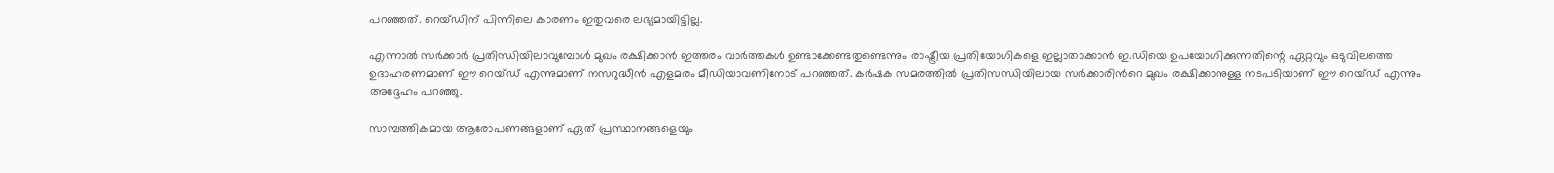പറഞ്ഞത്. റെയ്ഡിന് പിന്നിലെ കാരണം ഇതുവരെ ലഭ്യമായിട്ടില്ല.

എന്നാല്‍ സര്‍ക്കാര്‍ പ്രതിന്ധിയിലാവുമ്പോള്‍ മുഖം രക്ഷിക്കാന്‍ ഇത്തരം വാര്‍ത്തകള്‍ ഉണ്ടാക്കേണ്ടതുണ്ടെന്നും രാഷ്ട്രീയ പ്രതിയോഗികളെ ഇല്ലാതാക്കാന്‍ ഇ.ഡിയെ ഉപയോഗിക്കുന്നതിന്റെ ഏറ്റവും ഒടുവിലത്തെ ഉദാഹരണമാണ് ഈ റെയ്ഡ് എന്നുമാണ് നസറുദ്ധീൻ എളമരം മീഡിയാവണിനോട് പറഞ്ഞത്. കര്‍ഷക സമരത്തില്‍ പ്രതിസന്ധിയിലായ സര്‍ക്കാരിന്‍റെ മുഖം രക്ഷിക്കാനുള്ള നടപടിയാണ് ഈ റെയ്ഡ് എന്നും അദ്ദേഹം പറഞ്ഞു.

സാമ്പത്തികമായ ആരോപണങ്ങളാണ് ഏത് പ്രസ്ഥാനങ്ങളെയും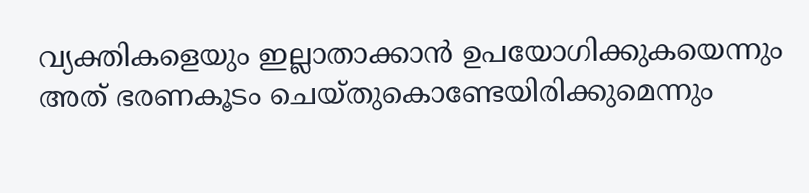വ്യക്തികളെയും ഇല്ലാതാക്കാന്‍ ഉപയോഗിക്കുകയെന്നും അത് ഭരണകൂടം ചെയ്തുകൊണ്ടേയിരിക്കുമെന്നും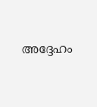അദ്ദേഹം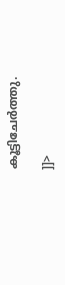കൂട്ടിചേര്‍ത്തു.

]]>